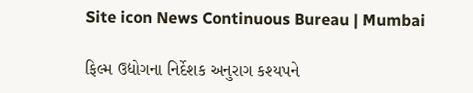Site icon News Continuous Bureau | Mumbai

ફિલ્મ ઉદ્યોગના નિર્દેશક અનુરાગ કશ્યપને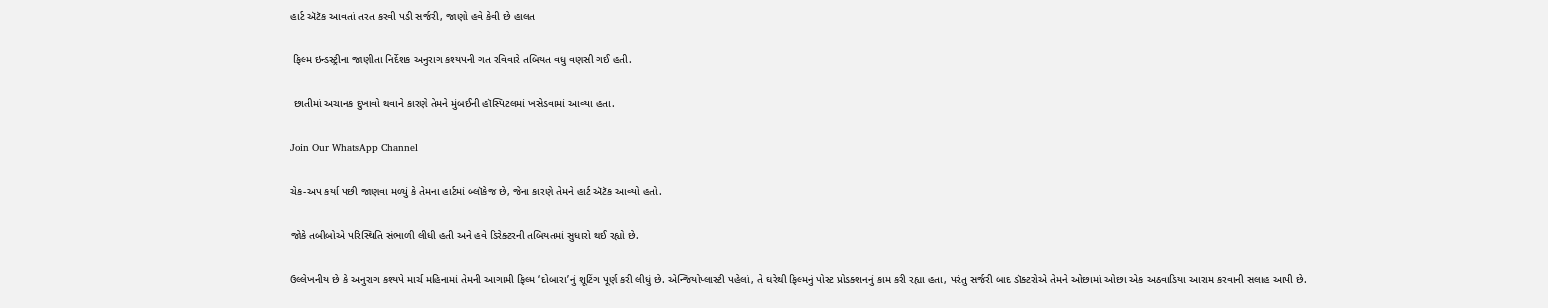હાર્ટ ઍટૅક આવતાં તરત કરવી પડી સર્જરી, જાણો હવે કેવી છે હાલત

 ફિલ્મ ઇન્ડસ્ટ્રીના જાણીતા નિર્દેશક અનુરાગ કશ્યપની ગત રવિવારે તબિયત વધુ વણસી ગઈ હતી.

 છાતીમાં અચાનક દુખાવો થવાને કારણે તેમને મુંબઈની હૉસ્પિટલમાં ખસેડવામાં આવ્યા હતા.

Join Our WhatsApp Channel

ચેક-અપ કર્યા પછી જાણવા મળ્યું કે તેમના હાર્ટમાં બ્લૉકેજ છે, જેના કારણે તેમને હાર્ટ ઍટૅક આવ્યો હતો.

જોકે તબીબોએ પરિસ્થિતિ સંભાળી લીધી હતી અને હવે ડિરેક્ટરની તબિયતમાં સુધારો થઈ રહ્યો છે.

ઉલ્લેખનીય છે કે અનુરાગ કશ્યપે માર્ચ મહિનામાં તેમની આગામી ફિલ્મ ‘દોબારા’નું શૂટિંગ પૂર્ણ કરી લીધું છે. એન્જિયોપ્લાસ્ટી પહેલાં, તે ઘરેથી ફિલ્મનું પોસ્ટ પ્રોડક્શનનું કામ કરી રહ્યા હતા, પરંતુ સર્જરી બાદ ડૉક્ટરોએ તેમને ઓછામાં ઓછા એક અઠવાડિયા આરામ કરવાની સલાહ આપી છે.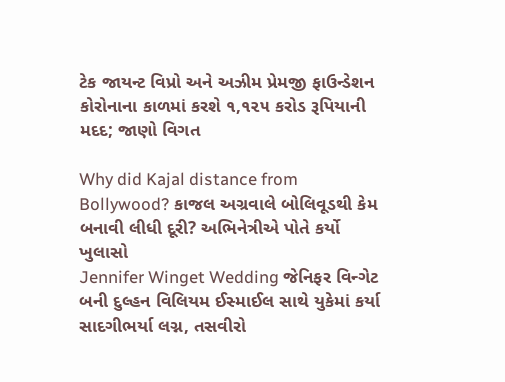ટેક જાયન્ટ વિપ્રો અને અઝીમ પ્રેમજી ફાઉન્ડેશન કોરોનાના કાળમાં કરશે ૧,૧૨૫ કરોડ રૂપિયાની મદદ; જાણો વિગત

Why did Kajal distance from Bollywood? કાજલ અગ્રવાલે બોલિવૂડથી કેમ બનાવી લીધી દૂરી? અભિનેત્રીએ પોતે કર્યો ખુલાસો
Jennifer Winget Wedding જેનિફર વિન્ગેટ બની દુલ્હન વિલિયમ ઈસ્માઈલ સાથે યુકેમાં કર્યા સાદગીભર્યા લગ્ન, તસવીરો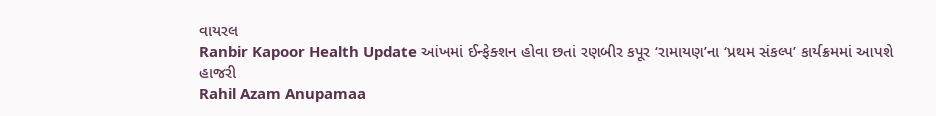વાયરલ
Ranbir Kapoor Health Update આંખમાં ઈન્ફેક્શન હોવા છતાં રણબીર કપૂર ‘રામાયણ’ના ‘પ્રથમ સંકલ્પ’ કાર્યક્રમમાં આપશે હાજરી
Rahil Azam Anupamaa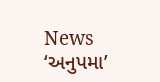News ‘અનુપમા’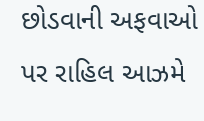છોડવાની અફવાઓ પર રાહિલ આઝમે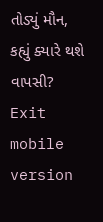તોડ્યું મૌન, કહ્યું ક્યારે થશે વાપસી?
Exit mobile version